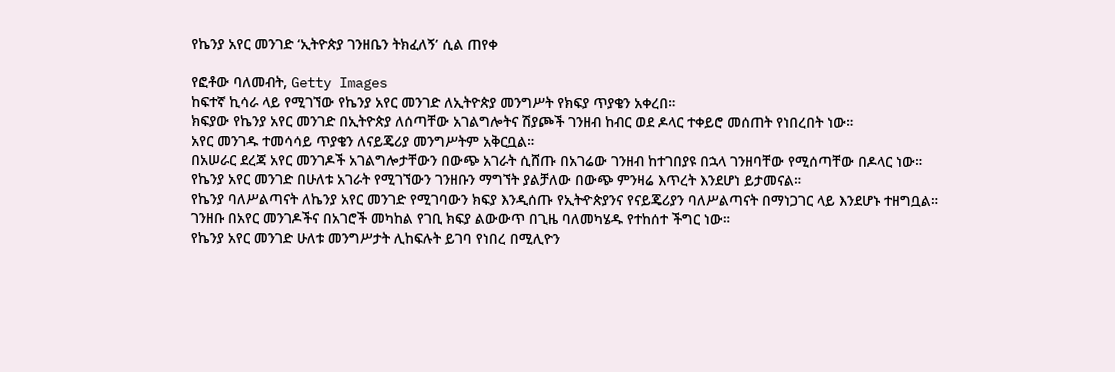የኬንያ አየር መንገድ ‘ኢትዮጵያ ገንዘቤን ትክፈለኝ’ ሲል ጠየቀ

የፎቶው ባለመብት, Getty Images
ከፍተኛ ኪሳራ ላይ የሚገኘው የኬንያ አየር መንገድ ለኢትዮጵያ መንግሥት የክፍያ ጥያቄን አቀረበ።
ክፍያው የኬንያ አየር መንገድ በኢትዮጵያ ለሰጣቸው አገልግሎትና ሽያጮች ገንዘብ ከብር ወደ ዶላር ተቀይሮ መሰጠት የነበረበት ነው።
አየር መንገዱ ተመሳሳይ ጥያቄን ለናይጄሪያ መንግሥትም አቅርቧል።
በአሠራር ደረጃ አየር መንገዶች አገልግሎታቸውን በውጭ አገራት ሲሸጡ በአገሬው ገንዘብ ከተገበያዩ በኋላ ገንዘባቸው የሚሰጣቸው በዶላር ነው።
የኬንያ አየር መንገድ በሁለቱ አገራት የሚገኘውን ገንዘቡን ማግኘት ያልቻለው በውጭ ምንዛሬ እጥረት እንደሆነ ይታመናል።
የኬንያ ባለሥልጣናት ለኬንያ አየር መንገድ የሚገባውን ክፍያ እንዲሰጡ የኢትዯጵያንና የናይጄሪያን ባለሥልጣናት በማነጋገር ላይ እንደሆኑ ተዘግቧል።
ገንዘቡ በአየር መንገዶችና በአገሮች መካከል የገቢ ክፍያ ልውውጥ በጊዜ ባለመካሄዱ የተከሰተ ችግር ነው።
የኬንያ አየር መንገድ ሁለቱ መንግሥታት ሊከፍሉት ይገባ የነበረ በሚሊዮን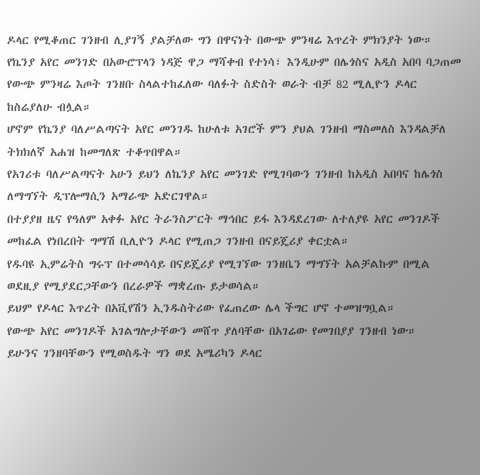ዶላር የሚቆጠር ገንዘብ ሊያገኝ ያልቻለው ግን በዋናነት በውጭ ምንዛሬ እጥረት ምክንያት ነው።
የኬንያ አየር መንገድ በአውሮፕላን ነዳጅ ዋጋ ማሻቀብ የተነሳ፣ እንዲሁም በሌጎስና አዲስ አበባ ባጋጠመ የውጭ ምንዛሬ እጦት ገንዘቡ ስላልተከፈለው ባለፉት ስድስት ወራት ብቻ 82 ሚሊዮን ዶላር ከስሬያለሁ ብሏል።
ሆኖም የኬንያ ባለሥልጣናት አየር መንገዱ ከሁለቱ አገሮች ምን ያህል ገንዘብ ማስመለስ እንዳልቻለ ትክክለኛ አሐዝ ከመግለጽ ተቆጥበዋል።
የአገሪቱ ባለሥልጣናት አሁን ይህን ለኬንያ አየር መንገድ የሚገባውን ገንዘብ ከአዲስ አበባና ከሌጎስ ለማግኘት ዲፕሎማሲን አማራጭ አድርገዋል።
በተያያዘ ዜና የዓለም አቀፉ አየር ትራንስፖርት ማኅበር ይፋ እንዳደረገው ለተለያዩ አየር መንገዶች መከፈል የነበረበት ግማሽ ቢሊዮን ዶላር የሚጠጋ ገንዘብ በናይጄሪያ ቀርቷል።
የዱባዩ ኢምሬትስ ግሩፕ በተመሳሳይ በናይጄሪያ የሚገኘው ገንዘቤን ማግኘት አልቻልኩም በሚል ወደዚያ የሚያደርጋቸውን በረራዎች ማቋረጡ ይታወሳል።
ይህም የዶላር እጥረት በአቪየሽን ኢንዱስትሪው የፈጠረው ሌላ ችግር ሆኖ ተመዝግቧል።
የውጭ አየር መንገዶች አገልግሎታቸውን መሸጥ ያለባቸው በአገሬው የመገበያያ ገንዘብ ነው።
ይሁንና ገንዘባቸውን የሚወስዱት ግን ወደ አሜሪካን ዶላር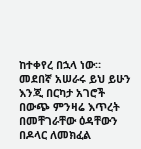ከተቀየረ በኋላ ነው።
መደበኛ አሠራሩ ይህ ይሁን እንጂ በርካታ አገሮች በውጭ ምንዛሬ እጥረት በመቸገራቸው ዕዳቸውን በዶላር ለመክፈል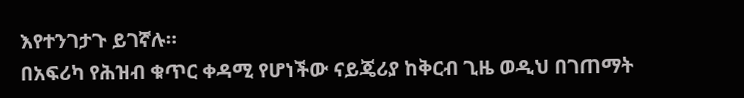እየተንገታጉ ይገኛሉ።
በአፍሪካ የሕዝብ ቁጥር ቀዳሚ የሆነችው ናይጄሪያ ከቅርብ ጊዜ ወዲህ በገጠማት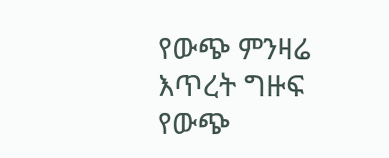የውጭ ምንዛሬ እጥረት ግዙፍ የውጭ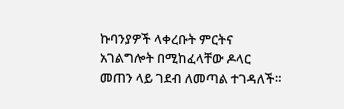ኩባንያዎች ላቀረቡት ምርትና አገልግሎት በሚከፈላቸው ዶላር መጠን ላይ ገደብ ለመጣል ተገዳለች።